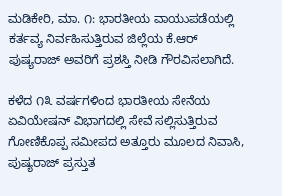ಮಡಿಕೇರಿ, ಮಾ. ೧: ಭಾರತೀಯ ವಾಯುಪಡೆಯಲ್ಲಿ ಕರ್ತವ್ಯ ನಿರ್ವಹಿಸುತ್ತಿರುವ ಜಿಲ್ಲೆಯ ಕೆ.ಆರ್ ಪುಷ್ಯರಾಜ್ ಅವರಿಗೆ ಪ್ರಶಸ್ತಿ ನೀಡಿ ಗೌರವಿಸಲಾಗಿದೆ.

ಕಳೆದ ೧೩ ವರ್ಷಗಳಿಂದ ಭಾರತೀಯ ಸೇನೆಯ ಏವಿಯೇಷನ್ ವಿಭಾಗದಲ್ಲಿ ಸೇವೆ ಸಲ್ಲಿಸುತ್ತಿರುವ ಗೋಣಿಕೊಪ್ಪ ಸಮೀಪದ ಅತ್ತೂರು ಮೂಲದ ನಿವಾಸಿ, ಪುಷ್ಯರಾಜ್ ಪ್ರಸ್ತುತ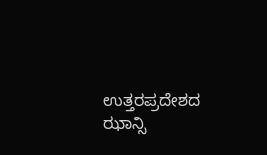ಉತ್ತರಪ್ರದೇಶದ ಝಾನ್ಸಿ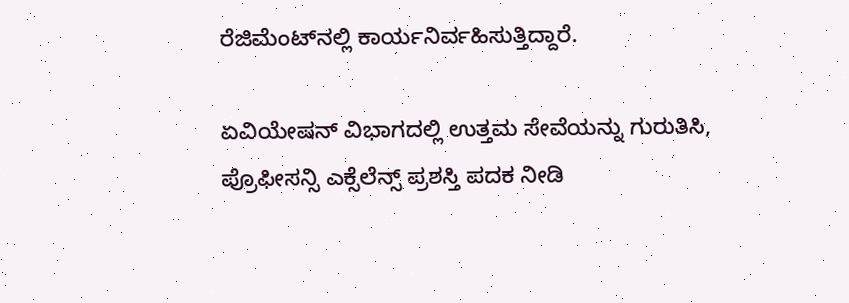ರೆಜಿಮೆಂಟ್‌ನಲ್ಲಿ ಕಾರ್ಯನಿರ್ವಹಿಸುತ್ತಿದ್ದಾರೆ.

ಏವಿಯೇಷನ್ ವಿಭಾಗದಲ್ಲಿ ಉತ್ತಮ ಸೇವೆಯನ್ನು ಗುರುತಿಸಿ, ಪ್ರೊಫೀಸನ್ಸಿ ಎಕ್ಸೆಲೆನ್ಸ್ ಪ್ರಶಸ್ತಿ ಪದಕ ನೀಡಿ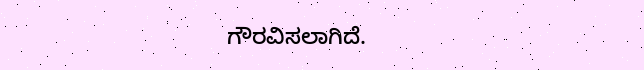ಗೌರವಿಸಲಾಗಿದೆ.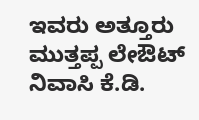ಇವರು ಅತ್ತೂರು ಮುತ್ತಪ್ಪ ಲೇಔಟ್ ನಿವಾಸಿ ಕೆ.ಡಿ.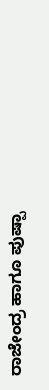ರಾಜೇಂದ್ರ ಹಾಗೂ ಪುಷ್ಪಾ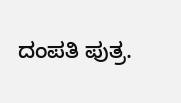ದಂಪತಿ ಪುತ್ರ.